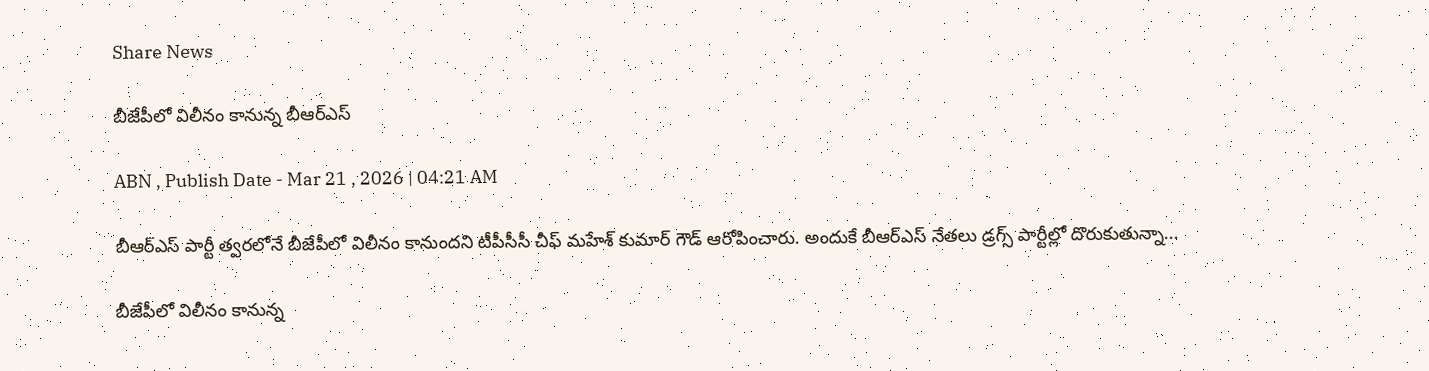Share News

బీజేపీలో విలీనం కానున్న బీఆర్‌ఎస్‌

ABN , Publish Date - Mar 21 , 2026 | 04:21 AM

బీఆర్‌ఎస్‌ పార్టీ త్వరలోనే బీజేపీలో విలీనం కానుందని టీపీసీసీ చీఫ్‌ మహేశ్‌ కుమార్‌ గౌడ్‌ ఆరోపించారు. అందుకే బీఆర్‌ఎస్‌ నేతలు డ్రగ్స్‌ పార్టీల్లో దొరుకుతున్నా...

బీజేపీలో విలీనం కానున్న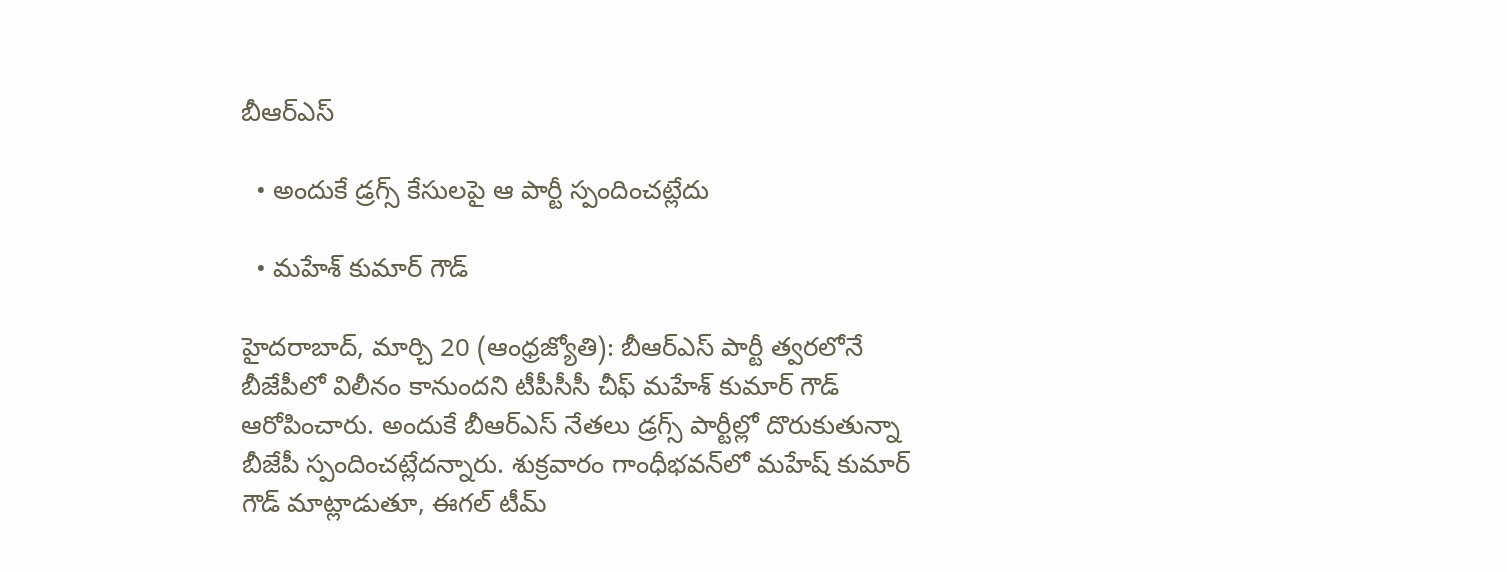బీఆర్‌ఎస్‌

  • అందుకే డ్రగ్స్‌ కేసులపై ఆ పార్టీ స్పందించట్లేదు

  • మహేశ్‌ కుమార్‌ గౌడ్‌

హైదరాబాద్‌, మార్చి 20 (ఆంధ్రజ్యోతి): బీఆర్‌ఎస్‌ పార్టీ త్వరలోనే బీజేపీలో విలీనం కానుందని టీపీసీసీ చీఫ్‌ మహేశ్‌ కుమార్‌ గౌడ్‌ ఆరోపించారు. అందుకే బీఆర్‌ఎస్‌ నేతలు డ్రగ్స్‌ పార్టీల్లో దొరుకుతున్నా బీజేపీ స్పందించట్లేదన్నారు. శుక్రవారం గాంధీభవన్‌లో మహేష్‌ కుమార్‌ గౌడ్‌ మాట్లాడుతూ, ఈగల్‌ టీమ్‌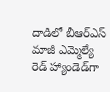దాడిలో బీఆర్‌ఎస్‌ మాజీ ఎమ్మెల్యే రెడ్‌ హ్యాండెడ్‌గా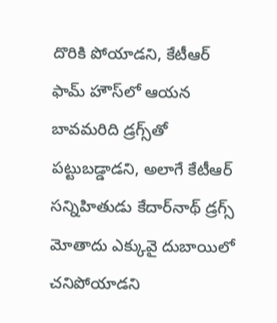దొరికి పోయాడని, కేటీఆర్‌ ఫామ్‌ హౌస్‌లో ఆయన బావమరిది డ్రగ్స్‌తో పట్టుబడ్డాడని, అలాగే కేటీఆర్‌ సన్నిహితుడు కేదార్‌నాథ్‌ డ్రగ్స్‌ మోతాదు ఎక్కువై దుబాయిలో చనిపోయాడని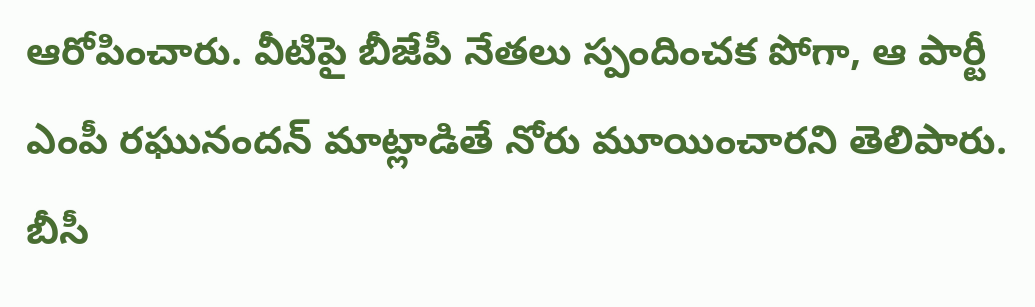ఆరోపించారు. వీటిపై బీజేపీ నేతలు స్పందించక పోగా, ఆ పార్టీ ఎంపీ రఘునందన్‌ మాట్లాడితే నోరు మూయించారని తెలిపారు. బీసీ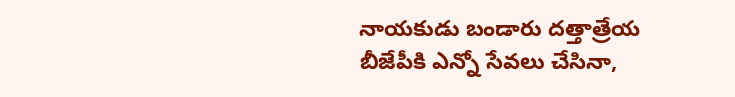నాయకుడు బండారు దత్తాత్రేయ బీజేపీకి ఎన్నో సేవలు చేసినా,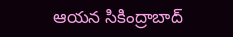ఆయన సికింద్రాబాద్‌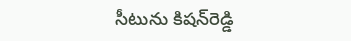సీటును కిషన్‌రెడ్డి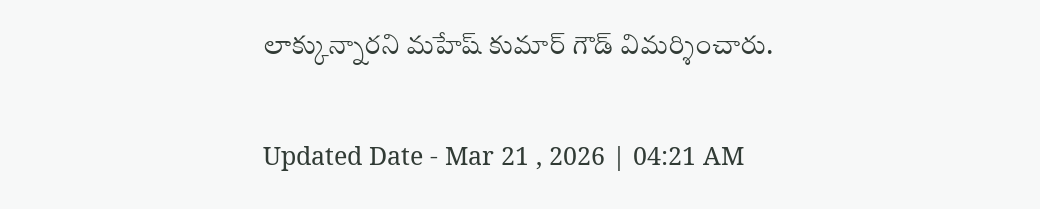లాక్కున్నారని మహేష్‌ కుమార్‌ గౌడ్‌ విమర్శించారు.

Updated Date - Mar 21 , 2026 | 04:21 AM